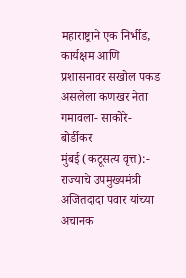महाराष्ट्राने एक निर्भीड, कार्यक्षम आणि प्रशासनावर सखोल पकड असलेला कणखर नेता गमावला- साकोरे-बोर्डीकर
मुंबई (कटूसत्य वृत्त):- राज्याचे उपमुख्यमंत्री अजितदादा पवार यांच्या अचानक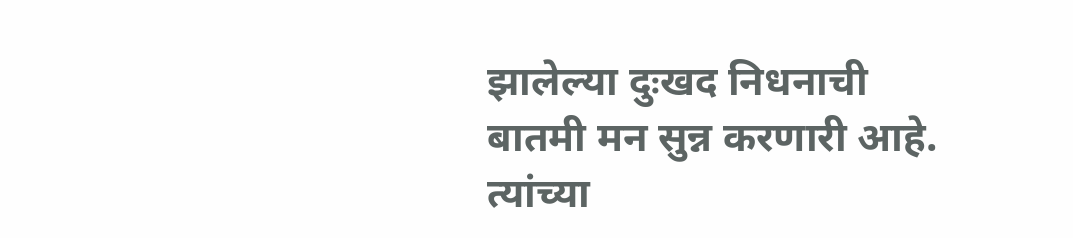झालेल्या दुःखद निधनाची बातमी मन सुन्न करणारी आहे. त्यांच्या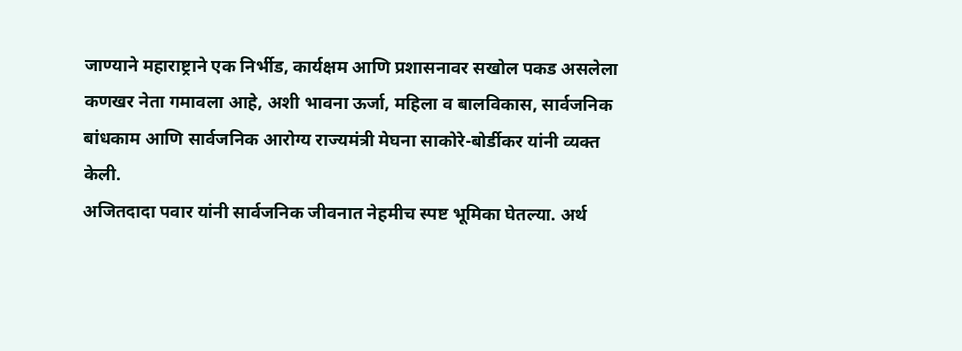जाण्याने महाराष्ट्राने एक निर्भीड, कार्यक्षम आणि प्रशासनावर सखोल पकड असलेला कणखर नेता गमावला आहे, अशी भावना ऊर्जा, महिला व बालविकास, सार्वजनिक बांधकाम आणि सार्वजनिक आरोग्य राज्यमंत्री मेघना साकोरे-बोर्डीकर यांनी व्यक्त केली.
अजितदादा पवार यांनी सार्वजनिक जीवनात नेहमीच स्पष्ट भूमिका घेतल्या. अर्थ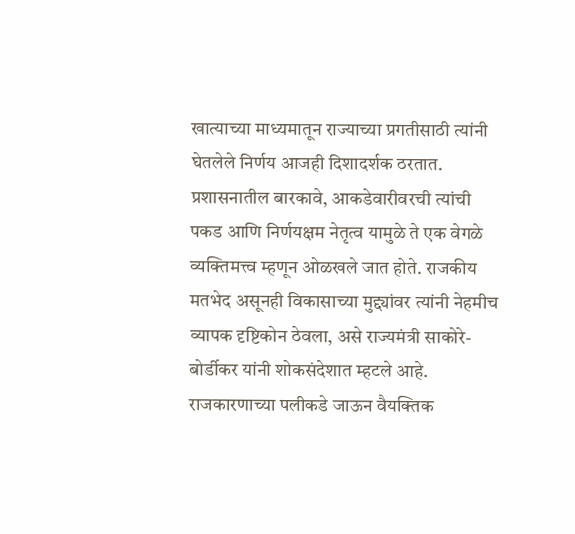खात्याच्या माध्यमातून राज्याच्या प्रगतीसाठी त्यांनी घेतलेले निर्णय आजही दिशादर्शक ठरतात. प्रशासनातील बारकावे, आकडेवारीवरची त्यांची पकड आणि निर्णयक्षम नेतृत्व यामुळे ते एक वेगळे व्यक्तिमत्त्व म्हणून ओळखले जात होते. राजकीय मतभेद असूनही विकासाच्या मुद्द्यांवर त्यांनी नेहमीच व्यापक दृष्टिकोन ठेवला, असे राज्यमंत्री साकोरे-बोर्डीकर यांनी शोकसंदेशात म्हटले आहे.
राजकारणाच्या पलीकडे जाऊन वैयक्तिक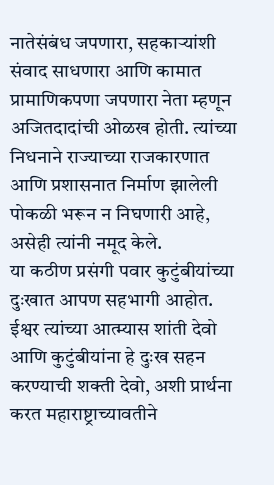नातेसंबंध जपणारा, सहकाऱ्यांशी संवाद साधणारा आणि कामात प्रामाणिकपणा जपणारा नेता म्हणून अजितदादांची ओळख होती. त्यांच्या निधनाने राज्याच्या राजकारणात आणि प्रशासनात निर्माण झालेली पोकळी भरून न निघणारी आहे, असेही त्यांनी नमूद केले.
या कठीण प्रसंगी पवार कुटुंबीयांच्या दुःखात आपण सहभागी आहोत. ईश्वर त्यांच्या आत्म्यास शांती देवो आणि कुटुंबीयांना हे दुःख सहन करण्याची शक्ती देवो, अशी प्रार्थना करत महाराष्ट्राच्यावतीने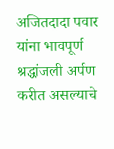अजितदादा पवार यांना भावपूर्ण श्रद्धांजली अर्पण करीत असल्याचे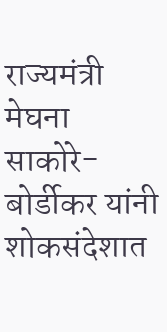राज्यमंत्री मेघना साकोरे-बोर्डीकर यांनी शोकसंदेशात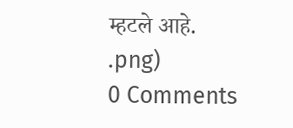म्हटले आहे.
.png)
0 Comments